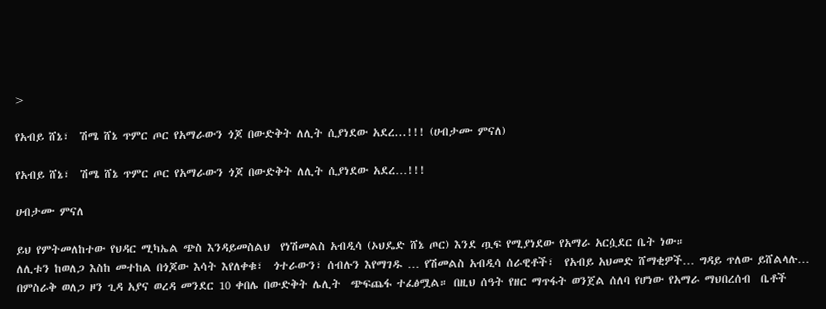>

የአብይ ሸኔ፣  ሽሜ ሸኔ ጥምር ጦር የአማራውን ጎጆ በውድቅት ለሊት ሲያነደው አደረ...!!! (ሀብታሙ ምናለ)

የአብይ ሸኔ፣  ሽሜ ሸኔ ጥምር ጦር የአማራውን ጎጆ በውድቅት ለሊት ሲያነደው አደረ…!!!

ሀብታሙ ምናለ

ይህ የምትመለከተው የህዳር ሚካኤል ጭስ እንዳይመስልህ  የነሽመልስ አብዲሳ (ኦህዴድ ሸኔ ጦር) እንደ ጧፍ የሚያነደው የአማራ አርሷደር ቤት ነው።
ለሊቱን ከወለጋ እስከ መተከል በጎጆው እሳት እየለቀቁ፣  ጎተራውን፣ ሰብሉን እየማገዱ … የሽመልስ አብዲሳ ሰራዊቶች፣  የአብይ አህመድ ሸማቂዎች… ግዳይ ጥለው ይሸልላሉ…
በምስራቅ ወለጋ ዞን ጊዳ አያና ወረዳ መንደር 10 ቀበሌ በውድቅት ሌሊት  ጭፍጨፋ ተፈፅሟል። በዚህ ሰዓት የዘር ማጥፋት ወንጀል ሰለባ የሆነው የአማራ ማህበረሰብ  ቤቶች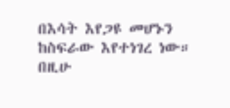በእሳት እየጋዩ መሆኑን ከስፍራው እየተነገረ ነው።
በዚሁ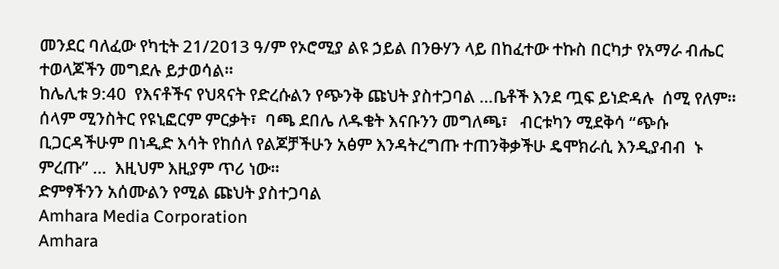መንደር ባለፈው የካቲት 21/2013 ዓ/ም የኦሮሚያ ልዩ ኃይል በንፁሃን ላይ በከፈተው ተኩስ በርካታ የአማራ ብሔር ተወላጆችን መግደሉ ይታወሳል።
ከሌሊቱ 9:40  የእናቶችና የህጻናት የድረሱልን የጭንቅ ጩህት ያስተጋባል …ቤቶች እንደ ጧፍ ይነድዳሉ  ሰሚ የለም።
ሰላም ሚንስትር የዩኒፎርም ምርቃት፣  ባጫ ደበሌ ለዱቄት እናቡንን መግለጫ፣   ብርቱካን ሚደቅሳ “ጭሱ ቢጋርዳችሁም በነዲድ እሳት የከሰለ የልጆቻችሁን አፅም እንዳትረግጡ ተጠንቅቃችሁ ዴሞክራሲ እንዲያብብ  ኑ ምረጡ” …  እዚህም እዚያም ጥሪ ነው።
ድምፃችንን አሰሙልን የሚል ጩህት ያስተጋባል
Amhara Media Corporation
Amhara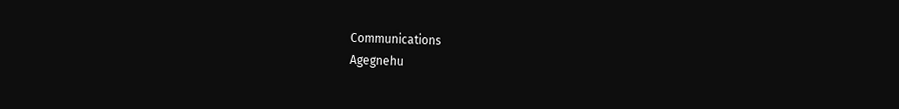Communications
Agegnehu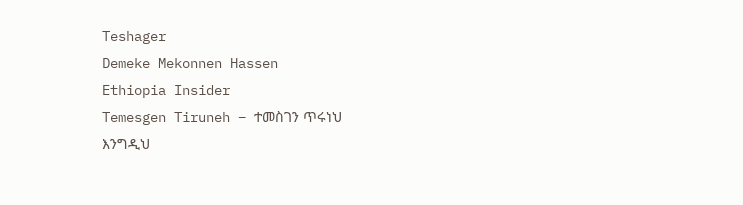Teshager
Demeke Mekonnen Hassen
Ethiopia Insider
Temesgen Tiruneh – ተመስገን ጥሩነህ
እንግዲህ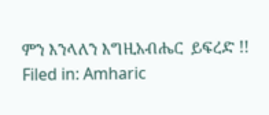ምን እንላለን እግዚአብሔር  ይፍረድ !!
Filed in: Amharic